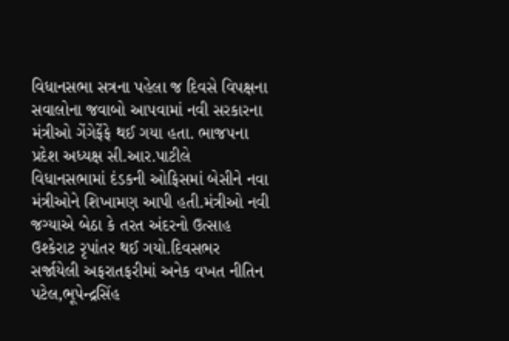વિધાનસભા સત્રના પહેલા જ દિવસે વિપક્ષના સવાલોના જવાબો આપવામાં નવી સરકારના મંત્રીઓ ગેંગેફેંફે થઈ ગયા હતા. ભાજપના પ્રદેશ અધ્યક્ષ સી.આર.પાટીલે વિધાનસભામાં દંડકની ઓફિસમાં બેસીને નવા મંત્રીઓને શિખામણ આપી હતી.મંત્રીઓ નવી જગ્યાએ બેઠા કે તરત અંદરનો ઉત્સાહ ઉશ્કેરાટ રૃપાંતર થઈ ગયો.દિવસભર સર્જાયેલી અફરાતફરીમાં અનેક વખત નીતિન પટેલ,ભૂપેન્દ્રસિંહ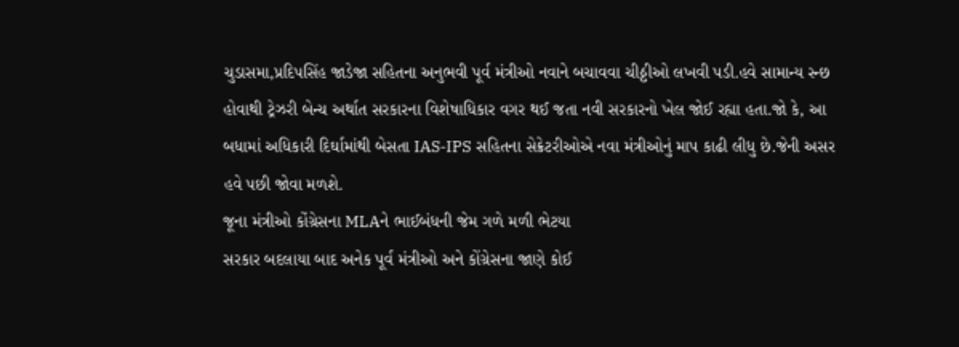ચુડાસમા,પ્રદિપસિંહ જાડેજા સહિતના અનુભવી પૂર્વ મંત્રીઓ નવાને બચાવવા ચીઠ્ઠીઓ લખવી પડી.હવે સામાન્ય સ્ન્છ હોવાથી ટ્રેઝરી બેન્ચ અર્થાત સરકારના વિશેષાધિકાર વગર થઈ જતા નવી સરકારનો ખેલ જોઈ રહ્યા હતા.જો કે, આ બધામાં અધિકારી દિર્ઘામાંથી બેસતા IAS-IPS સહિતના સેક્રેટરીઓએ નવા મંત્રીઓનું માપ કાઢી લીધુ છે.જેની અસર હવે પછી જોવા મળશે.
જૂના મંત્રીઓ કોંગ્રેસના MLAને ભાઈબંધની જેમ ગળે મળી ભેટયા
સરકાર બદલાયા બાદ અનેક પૂર્વ મંત્રીઓ અને કોંગ્રેસના જાણે કોઈ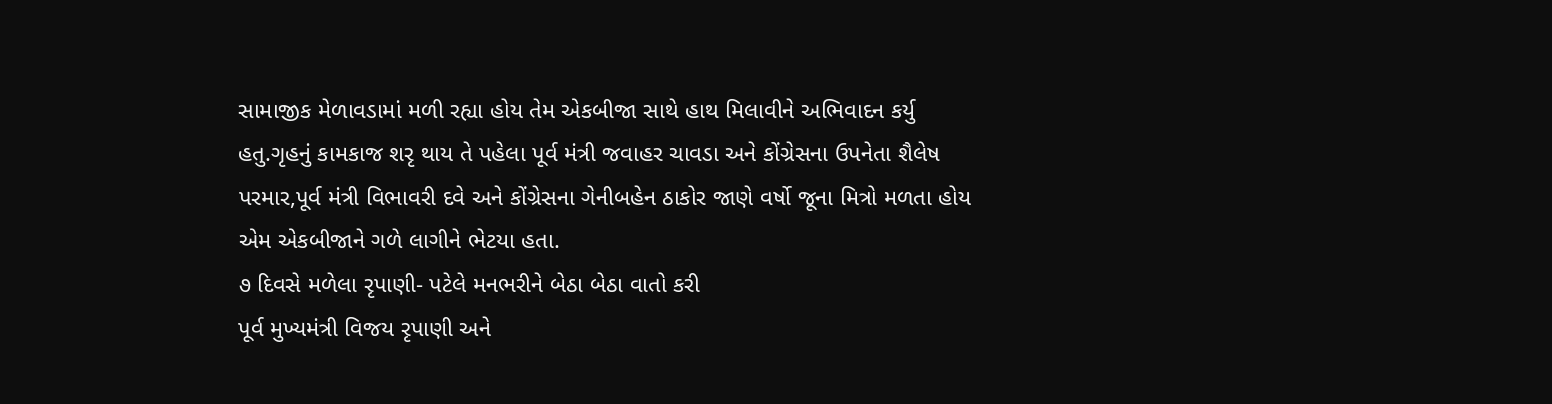સામાજીક મેળાવડામાં મળી રહ્યા હોય તેમ એકબીજા સાથે હાથ મિલાવીને અભિવાદન કર્યુ હતુ.ગૃહનું કામકાજ શરૃ થાય તે પહેલા પૂર્વ મંત્રી જવાહર ચાવડા અને કોંગ્રેસના ઉપનેતા શૈલેષ પરમાર,પૂર્વ મંત્રી વિભાવરી દવે અને કોંગ્રેસના ગેનીબહેન ઠાકોર જાણે વર્ષો જૂના મિત્રો મળતા હોય એમ એકબીજાને ગળે લાગીને ભેટયા હતા.
૭ દિવસે મળેલા રૃપાણી- પટેલે મનભરીને બેઠા બેઠા વાતો કરી
પૂર્વ મુખ્યમંત્રી વિજય રૃપાણી અને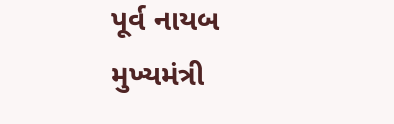પૂર્વ નાયબ મુખ્યમંત્રી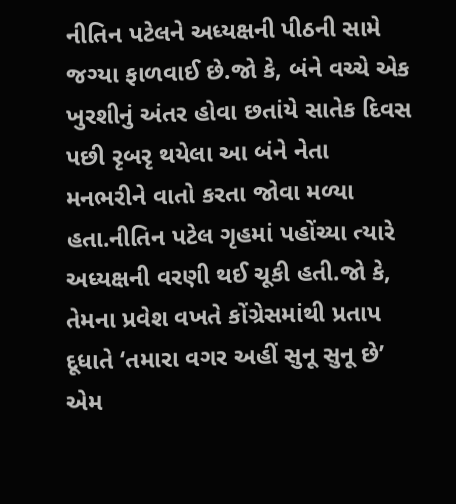નીતિન પટેલને અધ્યક્ષની પીઠની સામે જગ્યા ફાળવાઈ છે.જો કે, બંને વચ્ચે એક ખુરશીનું અંતર હોવા છતાંયે સાતેક દિવસ પછી રૃબરૃ થયેલા આ બંને નેતા મનભરીને વાતો કરતા જોવા મળ્યા હતા.નીતિન પટેલ ગૃહમાં પહોંચ્યા ત્યારે અધ્યક્ષની વરણી થઈ ચૂકી હતી.જો કે, તેમના પ્રવેશ વખતે કોંગ્રેસમાંથી પ્રતાપ દૂધાતે ‘તમારા વગર અહીં સુનૂ સુનૂ છે’ એમ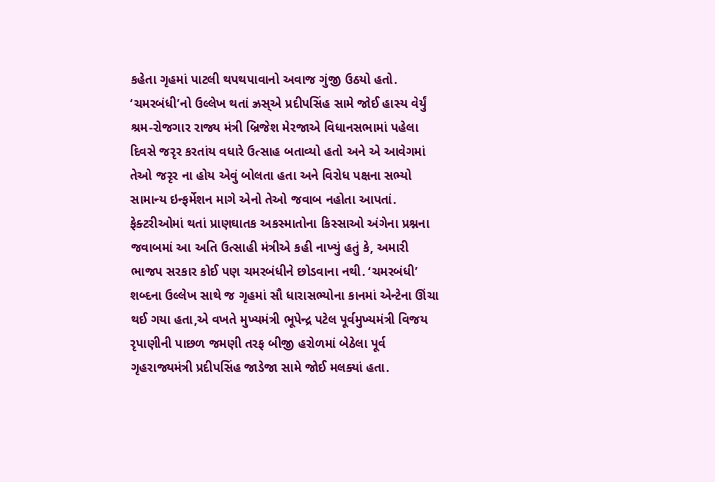કહેતા ગૃહમાં પાટલી થપથપાવાનો અવાજ ગુંજી ઉઠયો હતો.
‘ચમરબંધી’નો ઉલ્લેખ થતાં ઝ્રસ્એ પ્રદીપસિંહ સામે જોઈ હાસ્ય વેર્યું
શ્રમ-રોજગાર રાજ્ય મંત્રી બ્રિજેશ મેરજાએ વિધાનસભામાં પહેલા દિવસે જરૃર કરતાંય વધારે ઉત્સાહ બતાવ્યો હતો અને એ આવેગમાં તેઓ જરૃર ના હોય એવું બોલતા હતા અને વિરોધ પક્ષના સભ્યો સામાન્ય ઇન્ફર્મેશન માગે એનો તેઓ જવાબ નહોતા આપતાં. ફેક્ટરીઓમાં થતાં પ્રાણઘાતક અકસ્માતોના કિસ્સાઓ અંગેના પ્રશ્નના જવાબમાં આ અતિ ઉત્સાહી મંત્રીએ કહી નાખ્યું હતું કે, અમારી ભાજપ સરકાર કોઈ પણ ચમરબંધીને છોડવાના નથી. ‘ચમરબંધી’ શબ્દના ઉલ્લેખ સાથે જ ગૃહમાં સૌ ધારાસભ્યોના કાનમાં એન્ટેના ઊંચા થઈ ગયા હતા,એ વખતે મુખ્યમંત્રી ભૂપેન્દ્ર પટેલ પૂર્વમુખ્યમંત્રી વિજય રૃપાણીની પાછળ જમણી તરફ બીજી હરોળમાં બેઠેલા પૂર્વ ગૃહરાજ્યમંત્રી પ્રદીપસિંહ જાડેજા સામે જોઈ મલક્યાં હતા.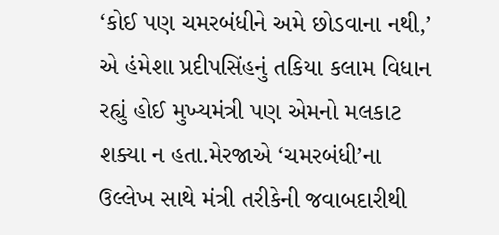‘કોઈ પણ ચમરબંધીને અમે છોડવાના નથી,’ એ હંમેશા પ્રદીપસિંહનું તકિયા કલામ વિધાન રહ્યું હોઈ મુખ્યમંત્રી પણ એમનો મલકાટ શક્યા ન હતા.મેરજાએ ‘ચમરબંધી’ના ઉલ્લેખ સાથે મંત્રી તરીકેની જવાબદારીથી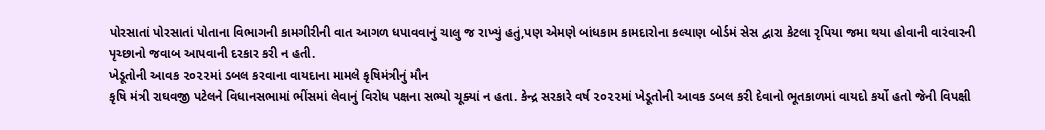પોરસાતાં પોરસાતાં પોતાના વિભાગની કામગીરીની વાત આગળ ધપાવવાનું ચાલુ જ રાખ્યું હતું,પણ એમણે બાંધકામ કામદારોના કલ્યાણ બોર્ડમં સેસ દ્વારા કેટલા રૃપિયા જમા થયા હોવાની વારંવારની પૃચ્છાનો જવાબ આપવાની દરકાર કરી ન હતી.
ખેડૂતોની આવક ૨૦૨૨માં ડબલ કરવાના વાયદાના મામલે કૃષિમંત્રીનું મૌન
કૃષિ મંત્રી રાઘવજી પટેલને વિધાનસભામાં ભીંસમાં લેવાનું વિરોધ પક્ષના સભ્યો ચૂક્યાં ન હતા. કેન્દ્ર સરકારે વર્ષ ૨૦૨૨માં ખેડૂતોની આવક ડબલ કરી દેવાનો ભૂતકાળમાં વાયદો કર્યો હતો જેની વિપક્ષી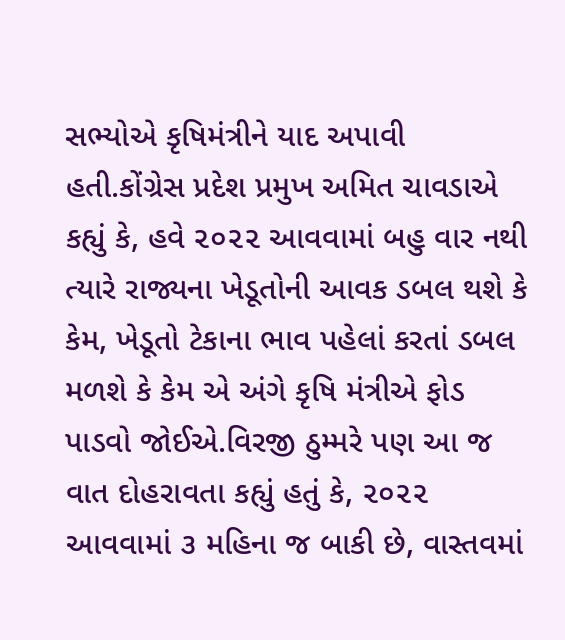સભ્યોએ કૃષિમંત્રીને યાદ અપાવી હતી.કોંગ્રેસ પ્રદેશ પ્રમુખ અમિત ચાવડાએ કહ્યું કે, હવે ૨૦૨૨ આવવામાં બહુ વાર નથી ત્યારે રાજ્યના ખેડૂતોની આવક ડબલ થશે કે કેમ, ખેડૂતો ટેકાના ભાવ પહેલાં કરતાં ડબલ મળશે કે કેમ એ અંગે કૃષિ મંત્રીએ ફોડ પાડવો જોઈએ.વિરજી ઠુમ્મરે પણ આ જ વાત દોહરાવતા કહ્યું હતું કે, ૨૦૨૨ આવવામાં ૩ મહિના જ બાકી છે, વાસ્તવમાં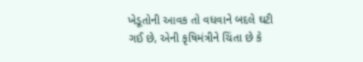ખેડૂતોની આવક તો વધવાને બદલે ઘટી ગઈ છે, એની કૃષિમંત્રીને ચિંતા છે કે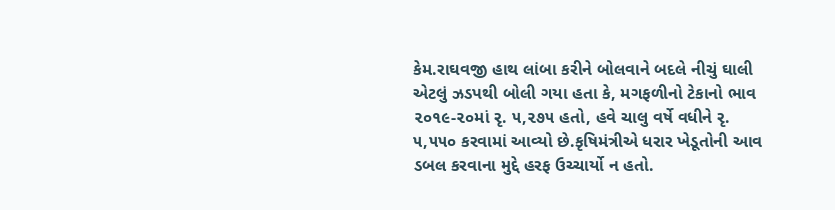કેમ.રાઘવજી હાથ લાંબા કરીને બોલવાને બદલે નીચું ઘાલી એટલું ઝડપથી બોલી ગયા હતા કે, મગફળીનો ટેકાનો ભાવ ૨૦૧૯-૨૦માં રૃ. ૫,૨૭૫ હતો, હવે ચાલુ વર્ષે વધીને રૃ. ૫,૫૫૦ કરવામાં આવ્યો છે.કૃષિમંત્રીએ ધરાર ખેડૂતોની આવ ડબલ કરવાના મુદ્દે હરફ ઉચ્ચાર્યો ન હતો.